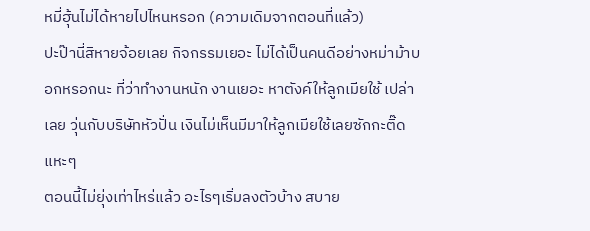หมี่ฮุ้นไม่ได้หายไปไหนหรอก (ความเดิมจากตอนที่แล้ว)
ปะป๊านี่สิหายจ้อยเลย กิจกรรมเยอะ ไม่ได้เป็นคนดีอย่างหม่าม้าบอกหรอกนะ ที่ว่าทำงานหนัก งานเยอะ หาตังค์ให้ลูกเมียใช้ เปล่าเลย วุ่นกับบริษัทหัวปั่น เงินไม่เห็นมีมาให้ลูกเมียใช้เลยซักกะติ๊ด แหะๆ
ตอนนี้ไม่ยุ่งเท่าไหร่แล้ว อะไรๆเริ่มลงตัวบ้าง สบาย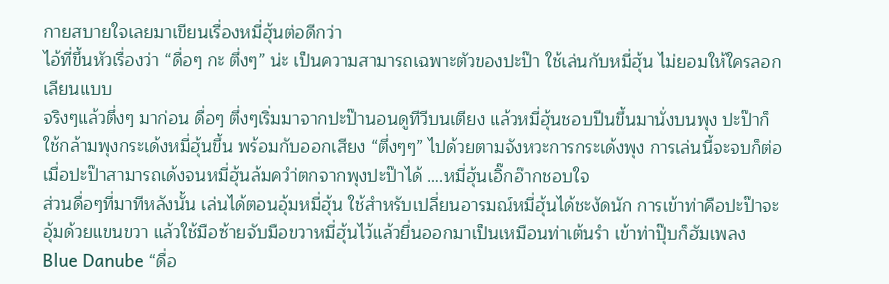กายสบายใจเลยมาเขียนเรื่องหมี่ฮุ้นต่อดีกว่า
ไอ้ที่ขึ้นหัวเรื่องว่า “ดื่อๆ กะ ตึ่งๆ” น่ะ เป็นความสามารถเฉพาะตัวของปะป๊า ใช้เล่นกับหมี่ฮุ้น ไม่ยอมให้ใครลอกเลียนแบบ
จริงๆแล้วตึ่งๆ มาก่อน ดื่อๆ ตึ่งๆเริ่มมาจากปะป๊านอนดูทีวีบนเตียง แล้วหมี่ฮุ้นชอบปีนขึ้นมานั่งบนพุง ปะป๊าก็ใช้กล้ามพุงกระเด้งหมี่ฮุ้นขึ้น พร้อมกับออกเสียง “ตึ่งๆๆ” ไปด้วยตามจังหวะการกระเด้งพุง การเล่นนี้จะจบก็ต่อเมื่อปะป๊าสามารถเด้งจนหมี่ฮุ้นล้มควำ่ตกจากพุงปะป๊าได้ ….หมี่ฮุ้นเอิ๊กอ๊ากชอบใจ
ส่วนดื่อๆที่มาทีหลังนั้น เล่นได้ตอนอุ้มหมี่ฮุ้น ใช้สำหรับเปลี่ยนอารมณ์หมี่ฮุ้นได้ชะงัดนัก การเข้าท่าคือปะป๊าจะอุ้มด้วยแขนขวา แล้วใช้มือซ้ายจับมือขวาหมี่ฮุ้นไว้แล้วยื่นออกมาเป็นเหมือนท่าเต้นรำ เข้าท่าปุ๊บก็ฮัมเพลง Blue Danube “ดื่อ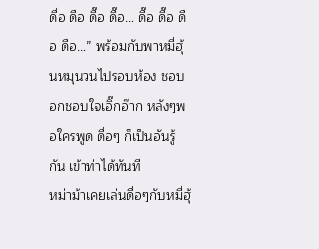ดื่อ ดือ ดื๊อ ดื๊อ… ดื๊อ ดื๊อ ดือ ดือ…” พร้อมกับพาหมี่ฮุ้นหมุนวนไปรอบห้อง ชอบอกชอบใจเอิ๊กอ๊าก หลังๆพอใครพูด ดื่อๆ ก็เป็นอันรู้กัน เข้าท่าได้ทันที
หม่าม้าเคยเล่นดื่อๆกับหมี่ฮุ้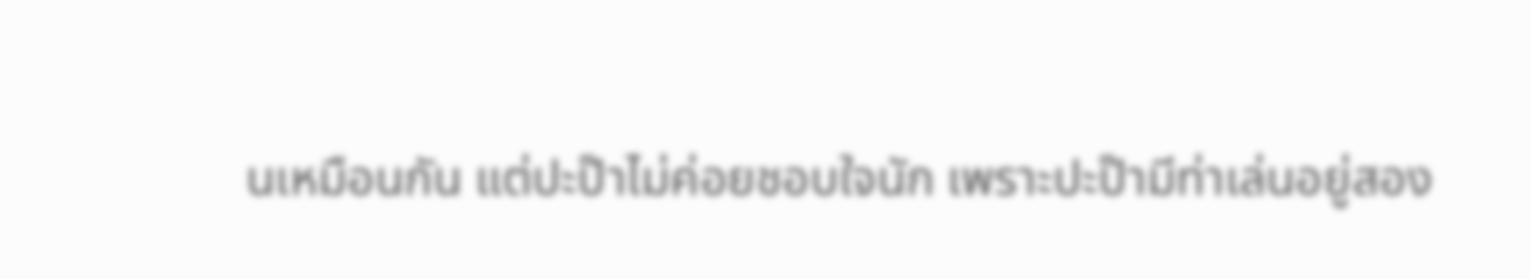นเหมือนกัน แต่ปะป๊าไม่ค่อยชอบใจนัก เพราะปะป๊ามีท่าเล่นอยู่สอง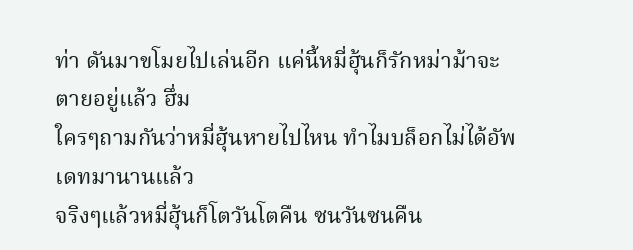ท่า ดันมาขโมยไปเล่นอีก แค่นี้หมี่ฮุ้นก็รักหม่าม้าจะตายอยู่แล้ว ฮึ่ม
ใครๆถามกันว่าหมี่ฮุ้นหายไปไหน ทำไมบล็อกไม่ได้อัพเดทมานานแล้ว
จริงๆแล้วหมี่ฮุ้นก็โตวันโตคืน ซนวันซนคืน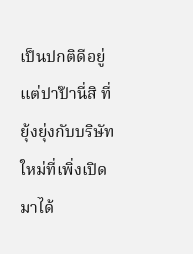เป็นปกติดีอยู่ แต่ปาป๊านี่สิ ที่ยุ้งยุ่งกับบริษัทใหม่ที่เพิ่งเปิดมาได้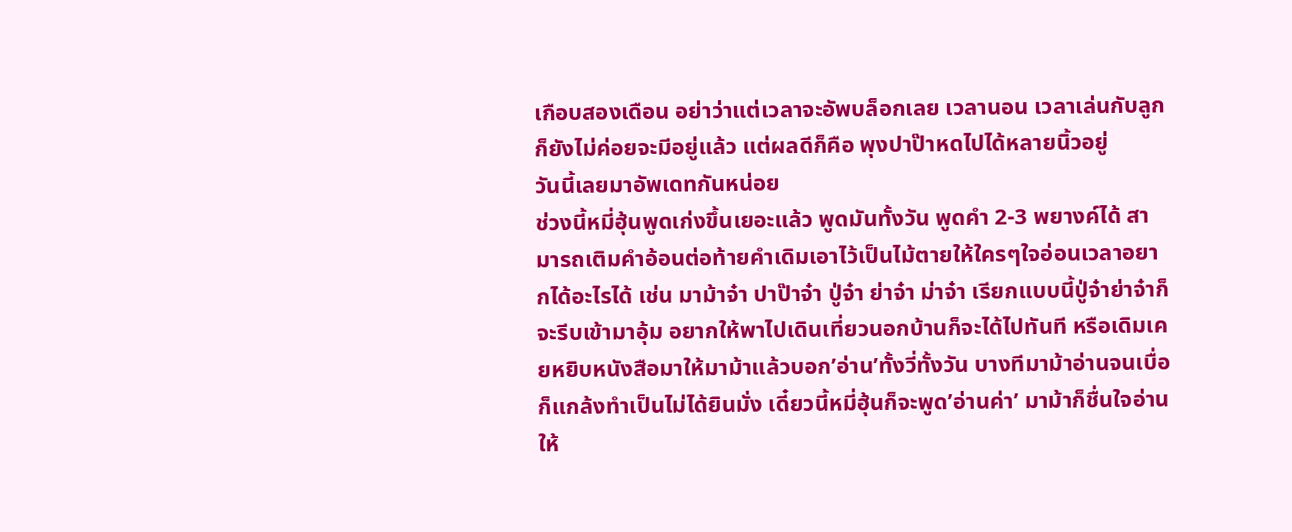เกือบสองเดือน อย่าว่าแต่เวลาจะอัพบล็อกเลย เวลานอน เวลาเล่นกับลูกก็ยังไม่ค่อยจะมีอยู่แล้ว แต่ผลดีก็คือ พุงปาป๊าหดไปได้หลายนิ้วอยู่
วันนี้เลยมาอัพเดทกันหน่อย
ช่วงนี้หมี่ฮุ้นพูดเก่งขึ้นเยอะแล้ว พูดมันทั้งวัน พูดคำ 2-3 พยางค์ได้ สามารถเติมคำอ้อนต่อท้ายคำเดิมเอาไว้เป็นไม้ตายให้ใครๆใจอ่อนเวลาอยากได้อะไรได้ เช่น มาม้าจ๋า ปาป๊าจ๋า ปู่จ๋า ย่าจ๋า ม่าจ๋า เรียกแบบนี้ปู่จ๋าย่าจ๋าก็จะรีบเข้ามาอุ้ม อยากให้พาไปเดินเที่ยวนอกบ้านก็จะได้ไปทันที หรือเดิมเคยหยิบหนังสือมาให้มาม้าแล้วบอก’อ่าน’ทั้งวี่ทั้งวัน บางทีมาม้าอ่านจนเบื่อก็แกล้งทำเป็นไม่ได้ยินมั่ง เดี๋ยวนี้หมี่ฮุ้นก็จะพูด’อ่านค่า’ มาม้าก็ชื่นใจอ่านให้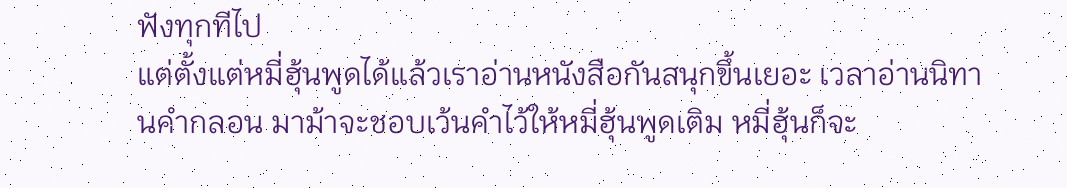ฟังทุกทีไป
แต่ตั้งแต่หมี่ฮุ้นพูดได้แล้วเราอ่านหนังสือกันสนุกขึ้นเยอะ เวลาอ่านนิทานคำกลอน มาม้าจะชอบเว้นคำไว้ให้หมี่ฮุ้นพูดเติม หมี่ฮุ้นก็จะ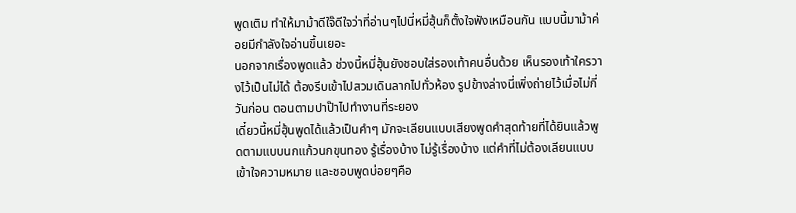พูดเติม ทำให้มาม้าดีใจ๊ดีใจว่าที่อ่านๆไปนี่หมี่ฮุ้นก็ตั้งใจฟังเหมือนกัน แบบนี้มาม้าค่อยมีกำลังใจอ่านขึ้นเยอะ
นอกจากเรื่องพูดแล้ว ช่วงนี้หมี่ฮุ้นยังชอบใส่รองเท้าคนอื่นด้วย เห็นรองเท้าใครวางไว้เป็นไม่ได้ ต้องรีบเข้าไปสวมเดินลากไปทั่วห้อง รูปข้างล่างนี่เพิ่งถ่ายไว้เมื่อไม่กี่วันก่อน ตอนตามปาป๊าไปทำงานที่ระยอง
เดี๋ยวนี้หมี่ฮุ้นพูดได้แล้วเป็นคำๆ มักจะเลียนแบบเสียงพูดคำสุดท้ายที่ได้ยินแล้วพูดตามแบบนกแก้วนกขุนทอง รู้เรื่องบ้าง ไม่รู้เรื่องบ้าง แต่คำที่ไม่ต้องเลียนแบบ เข้าใจความหมาย และชอบพูดบ่อยๆคือ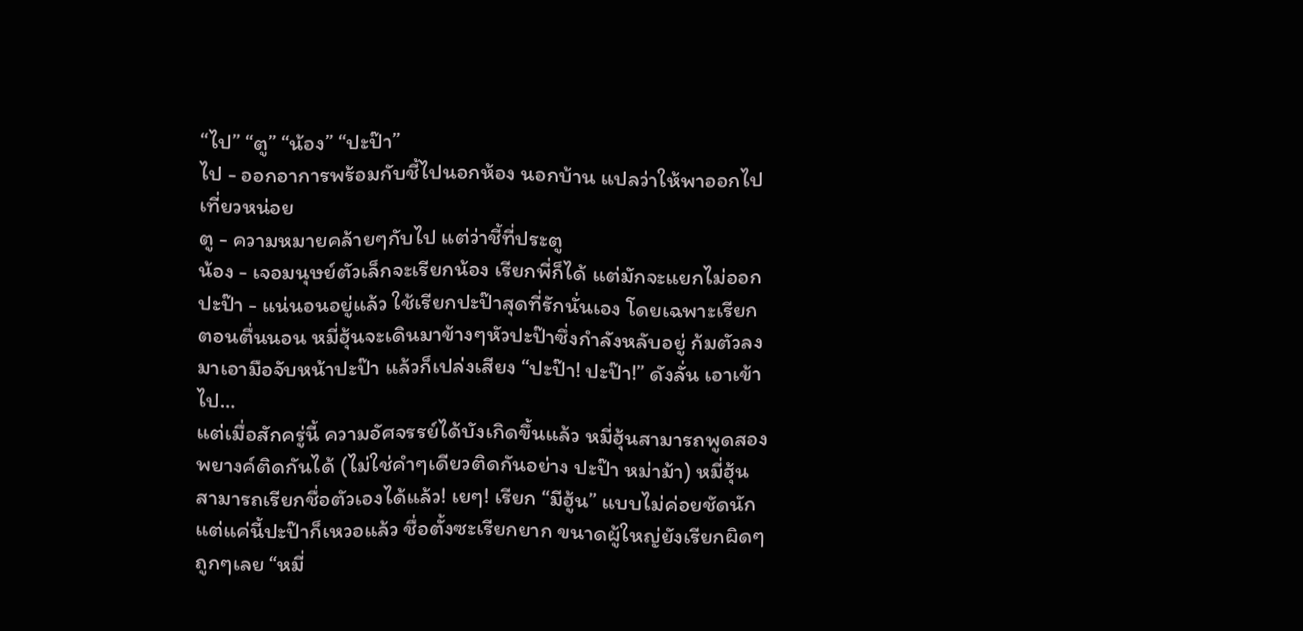“ไป” “ตู” “น้อง” “ปะป๊า”
ไป - ออกอาการพร้อมกับชี้ไปนอกห้อง นอกบ้าน แปลว่าให้พาออกไปเที่ยวหน่อย
ตู - ความหมายคล้ายๆกับไป แต่ว่าชี้ที่ประตู
น้อง - เจอมนุษย์ตัวเล็กจะเรียกน้อง เรียกพี่ก็ได้ แต่มักจะแยกไม่ออก
ปะป๊า - แน่นอนอยู่แล้ว ใช้เรียกปะป๊าสุดที่รักนั่นเอง โดยเฉพาะเรียกตอนตื่นนอน หมี่ฮุ้นจะเดินมาข้างๆหัวปะป๊าซึ่งกำลังหลับอยู่ ก้มตัวลงมาเอามือจับหน้าปะป๊า แล้วก็เปล่งเสียง “ปะป๊า! ปะป๊า!” ดังลั่น เอาเข้าไป…
แต่เมื่อสักครู่นี้ ความอัศจรรย์ได้บังเกิดขึ้นแล้ว หมี่ฮุ้นสามารถพูดสองพยางค์ติดกันได้ (ไม่ใช่คำๆเดียวติดกันอย่าง ปะป๊า หม่าม้า) หมี่ฮุ้นสามารถเรียกชื่อตัวเองได้แล้ว! เยๆ! เรียก “มีฮู้น” แบบไม่ค่อยชัดนัก แต่แค่นี้ปะป๊าก็เหวอแล้ว ชื่อตั้งซะเรียกยาก ขนาดผู้ใหญ่ยังเรียกผิดๆถูกๆเลย “หมี่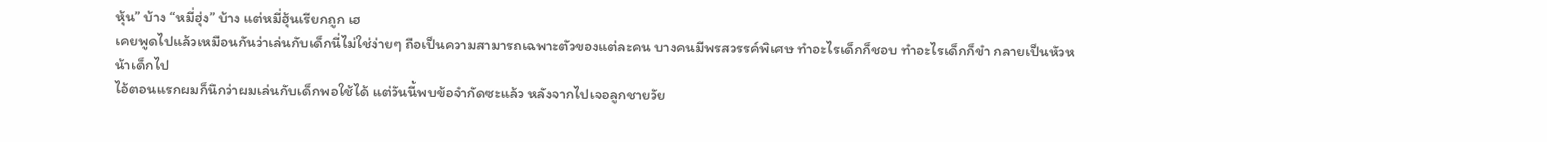หุ้น” บ้าง “หมี่ฮุ่ง” บ้าง แต่หมี่ฮุ้นเรียกถูก เฮ
เคยพูดไปแล้วเหมือนกันว่าเล่นกับเด็กนี่ไม่ใช่ง่ายๆ ถือเป็นความสามารถเฉพาะตัวของแต่ละคน บางคนมีพรสวรรค์พิเศษ ทำอะไรเด็กก็ชอบ ทำอะไรเด็กก็ขำ กลายเป็นหัวหน้าเด็กไป
ไอ้ตอนแรกผมก็นึกว่าผมเล่นกับเด็กพอใช้ได้ แต่วันนี้พบข้อจำกัดซะแล้ว หลังจากไปเจอลูกชายวัย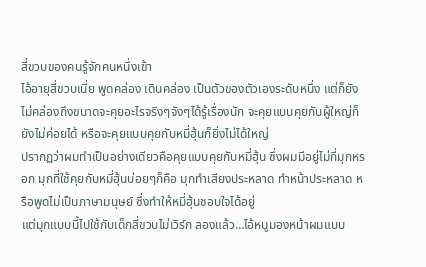สี่ขวบของคนรู้จักคนหนึ่งเข้า
ไอ้อายุสี่ขวบเนี่ย พูดคล่อง เดินคล่อง เป็นตัวของตัวเองระดับหนึ่ง แต่ก็ยังไม่คล่องถึงขนาดจะคุยอะไรจริงๆจังๆได้รู้เรื่องนัก จะคุยแบบคุยกับผู้ใหญ่ก็ยังไม่ค่อยได้ หรือจะคุยแบบคุยกับหมี่ฮุ้นก็ยิ่งไม่ได้ใหญ่
ปรากฏว่าผมทำเป็นอย่างเดียวคือคุยแบบคุยกับหมี่ฮุ้น ซึ่งผมมีอยู่ไม่กี่มุกหรอก มุกที่ใช้คุยกับหมี่ฮุ้นบ่อยๆก็คือ มุกทำเสียงประหลาด ทำหน้าประหลาด หรือพูดไม่เป็นภาษามนุษย์ ซึ่งทำให้หมี่ฮุ้นชอบใจได้อยู่
แต่มุกแบบนี้ไปใช้กับเด็กสี่ขวบไม่เวิร์ก ลองแล้ว…ไอ้หนูมองหน้าผมแบบ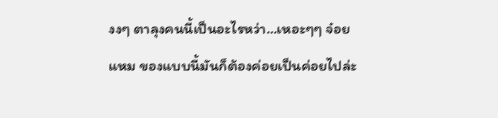งงๆ ตาลุงคนนี้เป็นอะไรหว่า…เหอะๆๆ จ๋อย
แหม ของแบบนี้มันก็ต้องค่อยเป็นค่อยไปล่ะ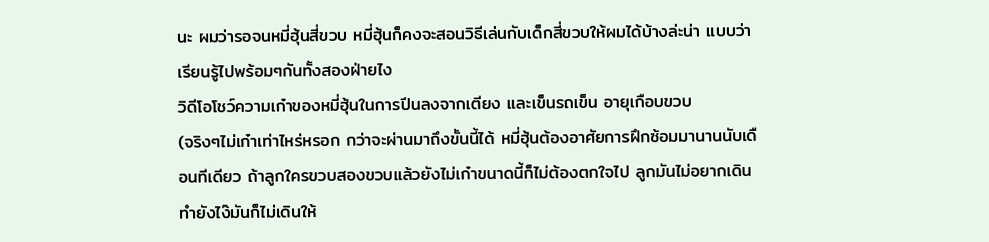นะ ผมว่ารอจนหมี่ฮุ้นสี่ขวบ หมี่ฮุ้นก็คงจะสอนวิธีเล่นกับเด็กสี่ขวบให้ผมได้บ้างล่ะน่า แบบว่าเรียนรู้ไปพร้อมๆกันทั้งสองฝ่ายไง
วิดีโอโชว์ความเก๋าของหมี่ฮุ้นในการปีนลงจากเตียง และเข็นรถเข็น อายุเกือบขวบ
(จริงๆไม่เก๋าเท่าไหร่หรอก กว่าจะผ่านมาถึงขั้นนี้ได้ หมี่ฮุ้นต้องอาศัยการฝึกซ้อมมานานนับเดือนทีเดียว ถ้าลูกใครขวบสองขวบแล้วยังไม่เก๋าขนาดนี้ก็ไม่ต้องตกใจไป ลูกมันไม่อยากเดิน ทำยังไง๊มันก็ไม่เดินให้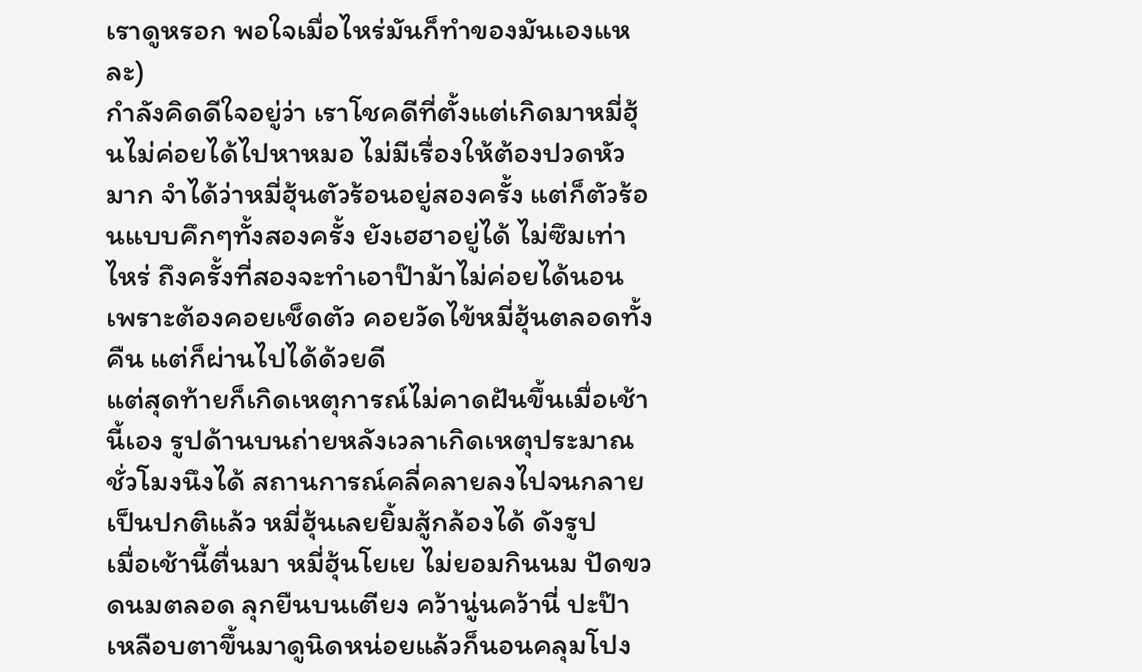เราดูหรอก พอใจเมื่อไหร่มันก็ทำของมันเองแหละ)
กำลังคิดดีใจอยู่ว่า เราโชคดีที่ตั้งแต่เกิดมาหมี่ฮุ้นไม่ค่อยได้ไปหาหมอ ไม่มีเรื่องให้ต้องปวดหัวมาก จำได้ว่าหมี่ฮุ้นตัวร้อนอยู่สองครั้ง แต่ก็ตัวร้อนแบบคึกๆทั้งสองครั้ง ยังเฮฮาอยู่ได้ ไม่ซึมเท่าไหร่ ถึงครั้งที่สองจะทำเอาป๊าม้าไม่ค่อยได้นอนเพราะต้องคอยเช็ดตัว คอยวัดไข้หมี่ฮุ้นตลอดทั้งคืน แต่ก็ผ่านไปได้ด้วยดี
แต่สุดท้ายก็เกิดเหตุการณ์ไม่คาดฝันขึ้นเมื่อเช้านี้เอง รูปด้านบนถ่ายหลังเวลาเกิดเหตุประมาณชั่วโมงนึงได้ สถานการณ์คลี่คลายลงไปจนกลายเป็นปกติแล้ว หมี่ฮุ้นเลยยิ้มสู้กล้องได้ ดังรูป
เมื่อเช้านี้ตื่นมา หมี่ฮุ้นโยเย ไม่ยอมกินนม ปัดขวดนมตลอด ลุกยืนบนเตียง คว้านู่นคว้านี่ ปะป๊าเหลือบตาขึ้นมาดูนิดหน่อยแล้วก็นอนคลุมโปง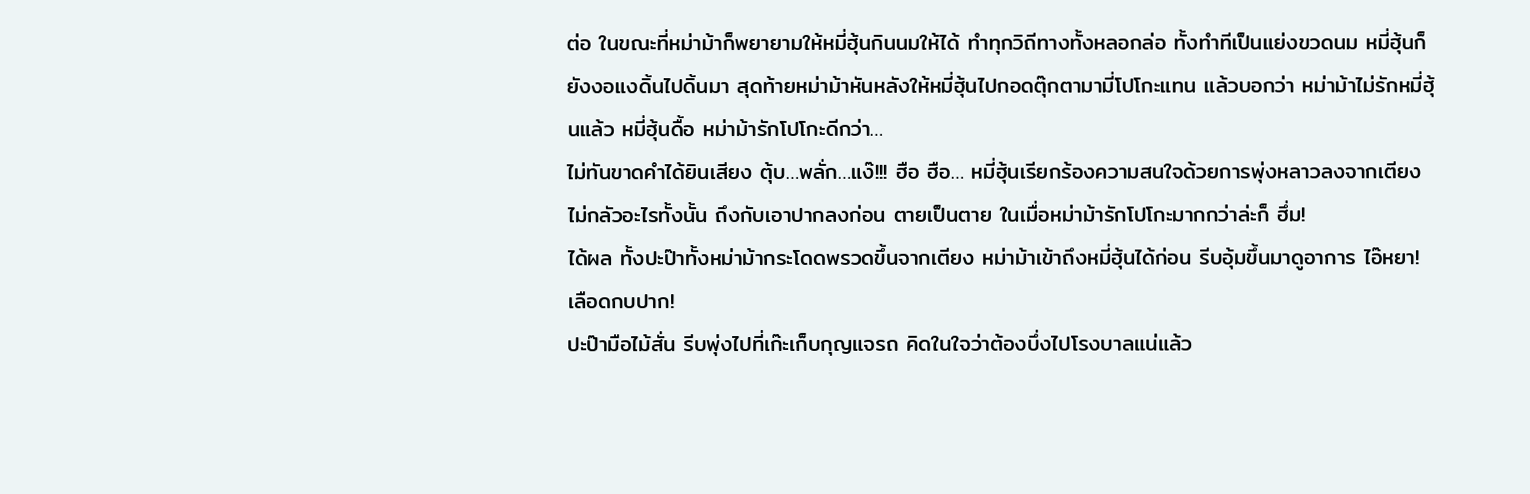ต่อ ในขณะที่หม่าม้าก็พยายามให้หมี่ฮุ้นกินนมให้ได้ ทำทุกวิถีทางทั้งหลอกล่อ ทั้งทำทีเป็นแย่งขวดนม หมี่ฮุ้นก็ยังงอแงดิ้นไปดิ้นมา สุดท้ายหม่าม้าหันหลังให้หมี่ฮุ้นไปกอดตุ๊กตามามี่โปโกะแทน แล้วบอกว่า หม่าม้าไม่รักหมี่ฮุ้นแล้ว หมี่ฮุ้นดื้อ หม่าม้ารักโปโกะดีกว่า…
ไม่ทันขาดคำได้ยินเสียง ตุ้บ…พลั่ก…แง๊!!! ฮือ ฮือ… หมี่ฮุ้นเรียกร้องความสนใจด้วยการพุ่งหลาวลงจากเตียง ไม่กลัวอะไรทั้งนั้น ถึงกับเอาปากลงก่อน ตายเป็นตาย ในเมื่อหม่าม้ารักโปโกะมากกว่าล่ะก็ ฮึ่ม!
ได้ผล ทั้งปะป๊าทั้งหม่าม้ากระโดดพรวดขึ้นจากเตียง หม่าม้าเข้าถึงหมี่ฮุ้นได้ก่อน รีบอุ้มขึ้นมาดูอาการ ไอ๊หยา! เลือดกบปาก!
ปะป๊ามือไม้สั่น รีบพุ่งไปที่เก๊ะเก็บกุญแจรถ คิดในใจว่าต้องบึ่งไปโรงบาลแน่แล้ว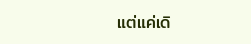แต่แค่เดิ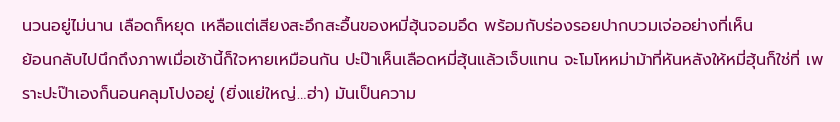นวนอยู่ไม่นาน เลือดก็หยุด เหลือแต่เสียงสะอึกสะอื้นของหมี่ฮุ้นจอมอึด พร้อมกับร่องรอยปากบวมเจ่ออย่างที่เห็น
ย้อนกลับไปนึกถึงภาพเมื่อเช้านี้ก็ใจหายเหมือนกัน ปะป๊าเห็นเลือดหมี่ฮุ้นแล้วเจ็บแทน จะโมโหหม่าม้าที่หันหลังให้หมี่ฮุ้นก็ใช่ที่ เพราะปะป๊าเองก็นอนคลุมโปงอยู่ (ยิ่งแย่ใหญ่…ฮ่า) มันเป็นความ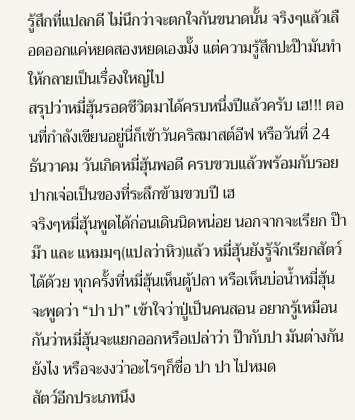รู้สึกที่แปลกดี ไม่นึกว่าจะตกใจกันขนาดนั้น จริงๆแล้วเลือดออกแค่หยดสองหยดเองมั๊ง แต่ความรู้สึกปะป๊ามันทำให้กลายเป็นเรื่องใหญ่ไป
สรุปว่าหมี่ฮุ้นรอดชีวิตมาได้ครบหนึ่งปีแล้วครับ เฮ!!! ตอนที่กำลังเขียนอยู่นี่ก็เข้าวันคริสมาสต์อีฟ หรือวันที่ 24 ธันวาคม วันเกิดหมี่ฮุ้นพอดี ครบขวบแล้วพร้อมกับรอยปากเจ่อเป็นของที่ระลึกข้ามขวบปี เฮ
จริงๆหมี่ฮุ้นพูดได้ก่อนเดินนิดหน่อย นอกจากจะเรียก ป๊า ม๊า และ แหมมๆ(แปลว่าหิว)แล้ว หมี่ฮุ้นยังรู้จักเรียกสัตว์ได้ด้วย ทุกครั้งที่หมี่ฮุ้นเห็นตู้ปลา หรือเห็นบ่อน้ำหมี่ฮุ้นจะพูดว่า “ปา ปา” เข้าใจว่าปู่เป็นคนสอน อยากรู้เหมือนกันว่าหมี่ฮุ้นจะแยกออกหรือเปล่าว่า ป๊ากับปา มันต่างกันยังไง หรือจะงงว่าอะไรๆก็ชื่อ ปา ปา ไปหมด
สัตว์อีกประเภทนึง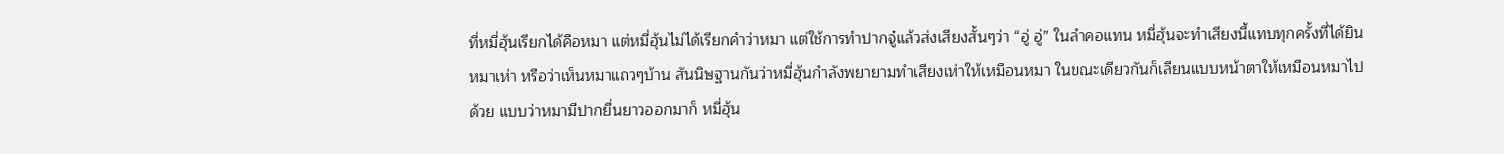ที่หมี่ฮุ้นเรียกได้คือหมา แต่หมี่ฮุ้นไม่ได้เรียกคำว่าหมา แต่ใช้การทำปากจู๋แล้วส่งเสียงสั้นๆว่า “อู่ อู่” ในลำคอแทน หมี่ฮุ้นจะทำเสียงนี้แทบทุกครั้งที่ได้ยินหมาเห่า หรือว่าเห็นหมาแถวๆบ้าน สันนิษฐานกันว่าหมี่ฮุ้นกำลังพยายามทำเสียงเห่าให้เหมือนหมา ในขณะเดียวกันก็เลียนแบบหน้าตาให้เหมือนหมาไปด้วย แบบว่าหมามีปากยื่นยาวออกมาก็ หมี่ฮุ้น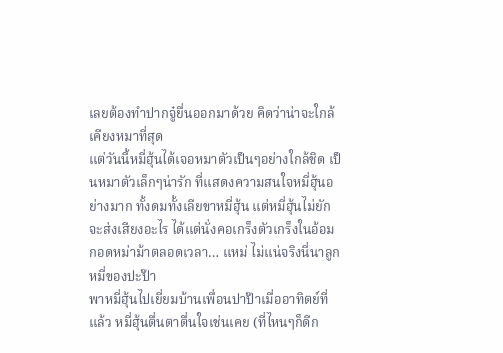เลยต้องทำปากจู๋ยื่นออกมาด้วย คิดว่าน่าจะใกล้เคียงหมาที่สุด
แต่วันนี้หมี่ฮุ้นได้เจอหมาตัวเป็นๆอย่างใกล้ชิด เป็นหมาตัวเล็กๆน่ารัก ที่แสดงความสนใจหมี่ฮุ้นอย่างมาก ทั้งดมทั้งเลียขาหมี่ฮุ้น แต่หมี่ฮุ้นไม่ยักจะส่งเสียงอะไร ได้แต่นั่งคอเกร็งตัวเกร็งในอ้อมกอดหม่าม้าตลอดเวลา… แหม่ ไม่แน่จริงนี่นาลูกหมี่ของปะป๊า
พาหมี่ฮุ้นไปเยี่ยมบ้านเพื่อนปาป๊าเมื่ออาทิตย์ที่แล้ว หมี่ฮุ้นตื่นตาตื่นใจเช่นเคย (ที่ไหนๆก็ดีก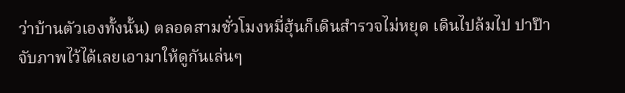ว่าบ้านตัวเองทั้งนั้น) ตลอดสามชั่วโมงหมี่ฮุ้นก็เดินสำรวจไม่หยุด เดินไปล้มไป ปาป๊าจับภาพไว้ได้เลยเอามาให้ดูกันเล่นๆ